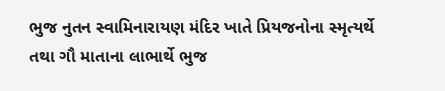ભુજ નુતન સ્વામિનારાયણ મંદિર ખાતે પ્રિયજનોના સ્મૃત્યર્થે તથા ગૌ માતાના લાભાર્થે ભુજ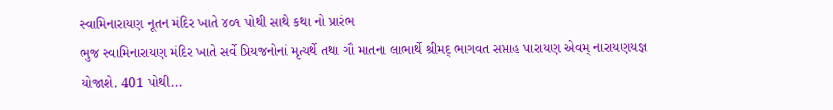સ્વામિનારાયણ નૂતન મંદિર ખાતે ૪૦૧ પોથી સાથે કથા નો પ્રારંભ
ભુજ સ્વામિનારાયણ મંદિર ખાતે સર્વે પ્રિયજનોનાં મૃત્યર્થે તથા ગૌ માતના લાભાર્થે શ્રીમદ્ ભાગવત સપ્તાહ પારાયણ એવમ્ નારાયણયજ્ઞ યોજાશે. 401 પોથી...